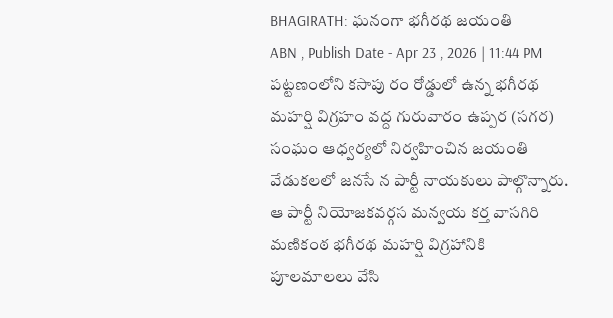BHAGIRATH: ఘనంగా భగీరథ జయంతి
ABN , Publish Date - Apr 23 , 2026 | 11:44 PM
పట్టణంలోని కసాపు రం రోడ్డులో ఉన్న భగీరథ మహర్షి విగ్రహం వద్ద గురువారం ఉప్పర (సగర) సంఘం ఆధ్వర్యలో నిర్వహించిన జయంతి వేడుకలలో జనసే న పార్టీ నాయకులు పాల్గొన్నారు. ఆ పార్టీ నియోజకవర్గస మన్వయ కర్త వాసగిరి మణికంఠ భగీరథ మహర్షి విగ్రహానికి పూలమాలలు వేసి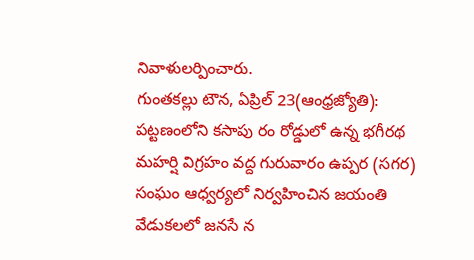నివాళులర్పించారు.
గుంతకల్లు టౌన, ఏప్రిల్ 23(ఆంధ్రజ్యోతి): పట్టణంలోని కసాపు రం రోడ్డులో ఉన్న భగీరథ మహర్షి విగ్రహం వద్ద గురువారం ఉప్పర (సగర) సంఘం ఆధ్వర్యలో నిర్వహించిన జయంతి వేడుకలలో జనసే న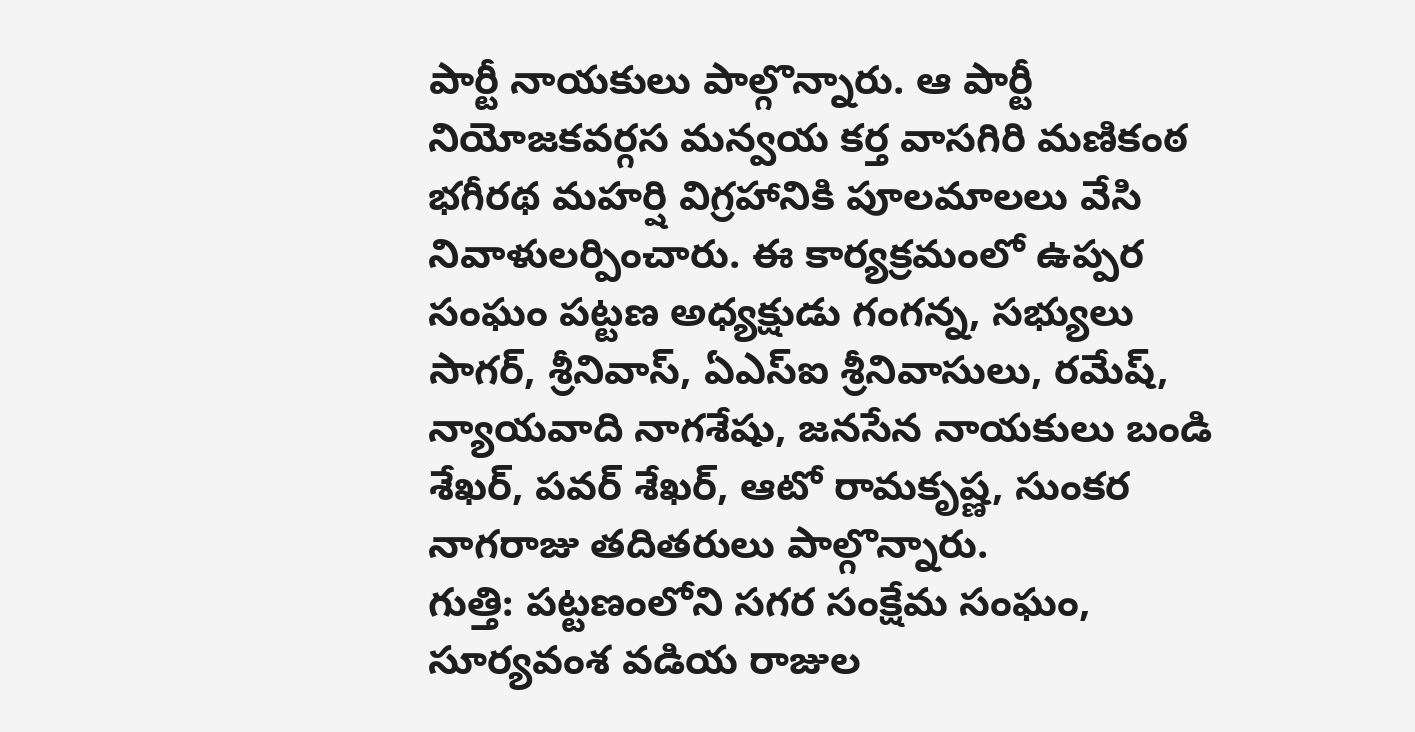పార్టీ నాయకులు పాల్గొన్నారు. ఆ పార్టీ నియోజకవర్గస మన్వయ కర్త వాసగిరి మణికంఠ భగీరథ మహర్షి విగ్రహానికి పూలమాలలు వేసి నివాళులర్పించారు. ఈ కార్యక్రమంలో ఉప్పర సంఘం పట్టణ అధ్యక్షుడు గంగన్న, సభ్యులు సాగర్, శ్రీనివాస్, ఏఎస్ఐ శ్రీనివాసులు, రమేష్, న్యాయవాది నాగశేషు, జనసేన నాయకులు బండి శేఖర్, పవర్ శేఖర్, ఆటో రామకృష్ణ, సుంకర నాగరాజు తదితరులు పాల్గొన్నారు.
గుత్తి: పట్టణంలోని సగర సంక్షేమ సంఘం, సూర్యవంశ వడియ రాజుల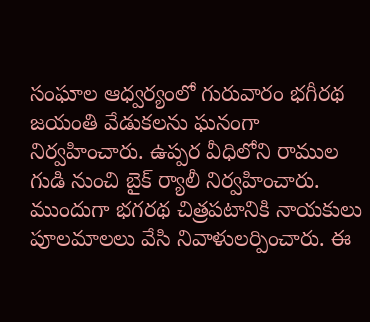సంఘాల ఆధ్వర్యంలో గురువారం భగీరథ జయంతి వేడుకలను ఘనంగా నిర్వహించారు. ఉప్పర వీధిలోని రాముల గుడి నుంచి బైక్ ర్యాలీ నిర్వహించారు. ముందుగా భగరథ చిత్రపటానికి నాయకులు పూలమాలలు వేసి నివాళులర్పించారు. ఈ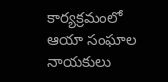కార్యక్రమంలో ఆయా సంఘాల నాయకులు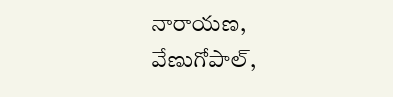నారాయణ, వేణుగోపాల్,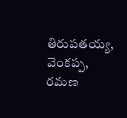తిరుపతయ్య, వెంకప్ప, రమణ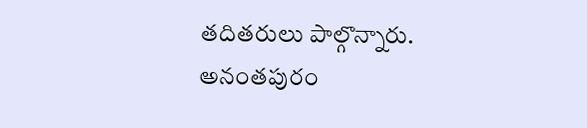తదితరులు పాల్గొన్నారు.
అనంతపురం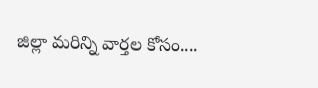జిల్లా మరిన్ని వార్తల కోసం....